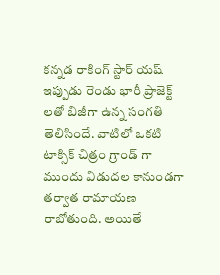కన్నడ రాకింగ్ స్టార్ యష్ ఇప్పుడు రెండు భారీ ప్రాజెక్ట్ లతో బిజీగా ఉన్న సంగతి తెలిసిందే. వాటిలో ఒకటి టాక్సిక్ చిత్రం గ్రాండ్ గా ముందు విడుదల కానుండగా తర్వాత రామాయణ రాబోతుంది. అయితే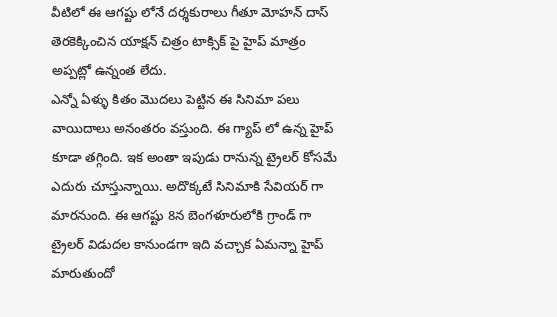వీటిలో ఈ ఆగష్టు లోనే దర్శకురాలు గీతూ మోహన్ దాస్ తెరకెక్కించిన యాక్షన్ చిత్రం టాక్సిక్ పై హైప్ మాత్రం అప్పట్లో ఉన్నంత లేదు.
ఎన్నో ఏళ్ళు కితం మొదలు పెట్టిన ఈ సినిమా పలు వాయిదాలు అనంతరం వస్తుంది. ఈ గ్యాప్ లో ఉన్న హైప్ కూడా తగ్గింది. ఇక అంతా ఇపుడు రానున్న ట్రైలర్ కోసమే ఎదురు చూస్తున్నాయి. అదొక్కటే సినిమాకి సేవియర్ గా మారనుంది. ఈ ఆగష్టు 8న బెంగళూరులోకి గ్రాండ్ గా ట్రైలర్ విడుదల కానుండగా ఇది వచ్చాక ఏమన్నా హైప్ మారుతుందో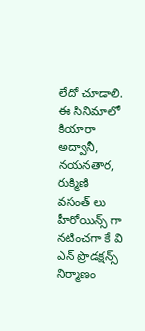లేదో చూడాలి. ఈ సినిమాలో కియారా అద్వానీ, నయనతార, రుక్మిణి వసంత్ లు హీరోయిన్స్ గా నటించగా కే వి ఎన్ ప్రొడక్షన్స్ నిర్మాణం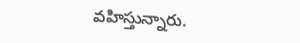వహిస్తున్నారు.